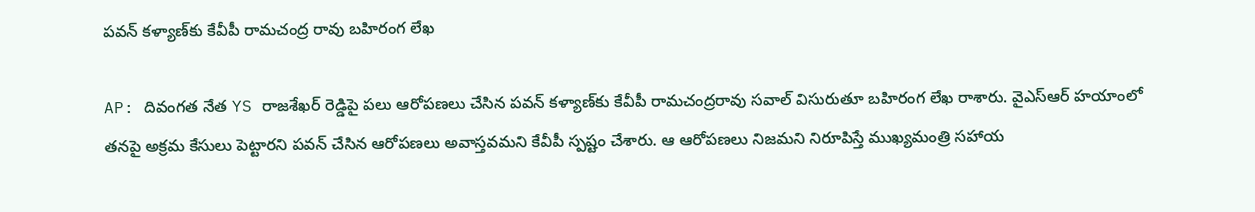ప‌వ‌న్ క‌ళ్యాణ్‌కు కేవీపీ రామచంద్ర రావు బహిరంగ లేఖ

AP: దివంగత నేత YS రాజశేఖర్ రెడ్డిపై పలు ఆరోపణలు చేసిన ప‌వ‌న్ క‌ళ్యాణ్‌కు కేవీపీ రామచంద్రరావు సవాల్ విసురుతూ బహిరంగ లేఖ రాశారు. వైఎస్ఆర్ హయాంలో తనపై అక్రమ కేసులు పెట్టారని పవన్ చేసిన ఆరోపణలు అవాస్తవమని కేవీపీ స్పష్టం చేశారు. ఆ ఆరోపణలు నిజమని నిరూపిస్తే ముఖ్యమంత్రి సహాయ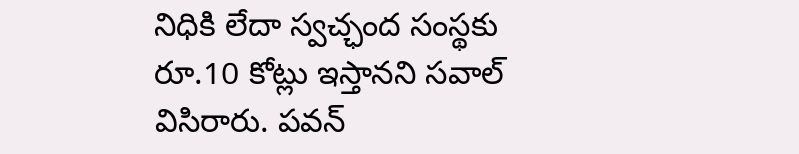నిధికి లేదా స్వచ్ఛంద సంస్థకు రూ.10 కోట్లు ఇస్తానని సవాల్ విసిరారు. పవన్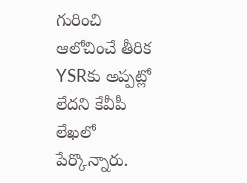గురించి ఆలోచించే తీరిక YSRకు అప్పట్లో లేదని కేవీపీ లేఖలో పేర్కొన్నారు.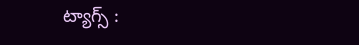ట్యాగ్స్ :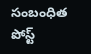సంబంధిత పోస్ట్